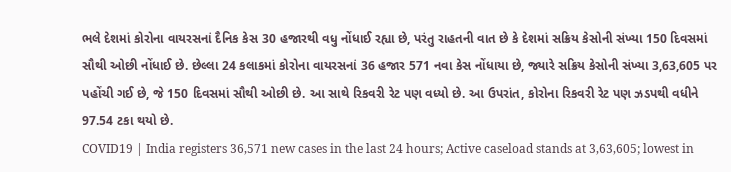ભલે દેશમાં કોરોના વાયરસનાં દૈનિક કેસ 30 હજારથી વધુ નોંધાઈ રહ્યા છે, પરંતુ રાહતની વાત છે કે દેશમાં સક્રિય કેસોની સંખ્યા 150 દિવસમાં સૌથી ઓછી નોંધાઈ છે. છેલ્લા 24 કલાકમાં કોરોના વાયરસનાં 36 હજાર 571 નવા કેસ નોંધાયા છે, જ્યારે સક્રિય કેસોની સંખ્યા 3,63,605 પર પહોંચી ગઈ છે, જે 150 દિવસમાં સૌથી ઓછી છે. આ સાથે રિકવરી રેટ પણ વધ્યો છે. આ ઉપરાંત, કોરોના રિકવરી રેટ પણ ઝડપથી વધીને 97.54 ટકા થયો છે.
COVID19 | India registers 36,571 new cases in the last 24 hours; Active caseload stands at 3,63,605; lowest in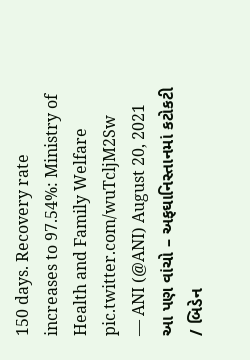150 days. Recovery rate increases to 97.54%: Ministry of Health and Family Welfare pic.twitter.com/wuTcljM2Sw
— ANI (@ANI) August 20, 2021
આ પણ વાંચો – અફઘાનિસ્તાનમાં કટોકટી / બિડેન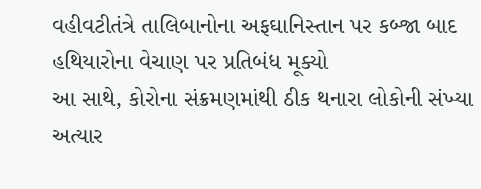વહીવટીતંત્રે તાલિબાનોના અફઘાનિસ્તાન પર કબ્જા બાદ હથિયારોના વેચાણ પર પ્રતિબંધ મૂક્યો
આ સાથે, કોરોના સંક્રમણમાંથી ઠીક થનારા લોકોની સંખ્યા અત્યાર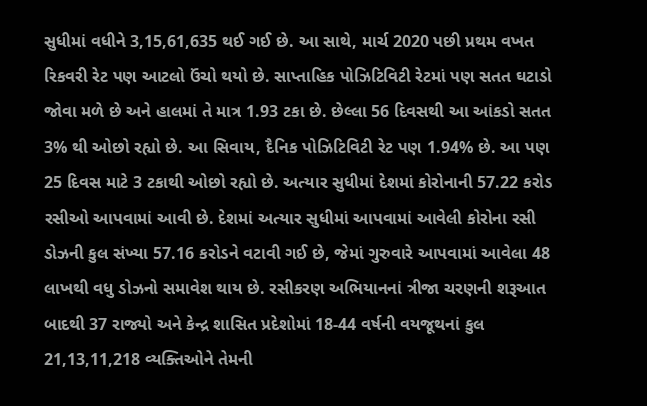સુધીમાં વધીને 3,15,61,635 થઈ ગઈ છે. આ સાથે, માર્ચ 2020 પછી પ્રથમ વખત રિકવરી રેટ પણ આટલો ઉંચો થયો છે. સાપ્તાહિક પોઝિટિવિટી રેટમાં પણ સતત ઘટાડો જોવા મળે છે અને હાલમાં તે માત્ર 1.93 ટકા છે. છેલ્લા 56 દિવસથી આ આંકડો સતત 3% થી ઓછો રહ્યો છે. આ સિવાય, દૈનિક પોઝિટિવિટી રેટ પણ 1.94% છે. આ પણ 25 દિવસ માટે 3 ટકાથી ઓછો રહ્યો છે. અત્યાર સુધીમાં દેશમાં કોરોનાની 57.22 કરોડ રસીઓ આપવામાં આવી છે. દેશમાં અત્યાર સુધીમાં આપવામાં આવેલી કોરોના રસી ડોઝની કુલ સંખ્યા 57.16 કરોડને વટાવી ગઈ છે, જેમાં ગુરુવારે આપવામાં આવેલા 48 લાખથી વધુ ડોઝનો સમાવેશ થાય છે. રસીકરણ અભિયાનનાં ત્રીજા ચરણની શરૂઆત બાદથી 37 રાજ્યો અને કેન્દ્ર શાસિત પ્રદેશોમાં 18-44 વર્ષની વયજૂથનાં કુલ 21,13,11,218 વ્યક્તિઓને તેમની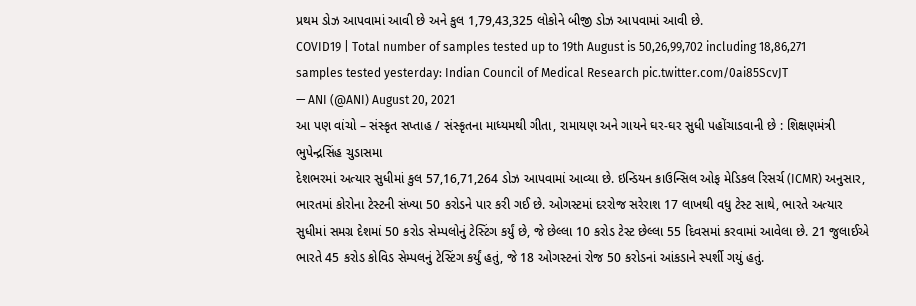પ્રથમ ડોઝ આપવામાં આવી છે અને કુલ 1,79,43,325 લોકોને બીજી ડોઝ આપવામાં આવી છે.
COVID19 | Total number of samples tested up to 19th August is 50,26,99,702 including 18,86,271 samples tested yesterday: Indian Council of Medical Research pic.twitter.com/0ai85ScvJT
— ANI (@ANI) August 20, 2021
આ પણ વાંચો – સંસ્કૃત સપ્તાહ / સંસ્કૃતના માધ્યમથી ગીતા, રામાયણ અને ગાયને ઘર-ઘર સુધી પહોંચાડવાની છે : શિક્ષણમંત્રી ભુપેન્દ્રસિંહ ચુડાસમા
દેશભરમાં અત્યાર સુધીમાં કુલ 57,16,71,264 ડોઝ આપવામાં આવ્યા છે. ઇન્ડિયન કાઉન્સિલ ઓફ મેડિકલ રિસર્ચ (ICMR) અનુસાર, ભારતમાં કોરોના ટેસ્ટની સંખ્યા 50 કરોડને પાર કરી ગઈ છે. ઓગસ્ટમાં દરરોજ સરેરાશ 17 લાખથી વધુ ટેસ્ટ સાથે, ભારતે અત્યાર સુધીમાં સમગ્ર દેશમાં 50 કરોડ સેમ્પલોનું ટેસ્ટિંગ કર્યું છે, જે છેલ્લા 10 કરોડ ટેસ્ટ છેલ્લા 55 દિવસમાં કરવામાં આવેલા છે. 21 જુલાઈએ ભારતે 45 કરોડ કોવિડ સેમ્પલનું ટેસ્ટિંગ કર્યું હતું, જે 18 ઓગસ્ટનાં રોજ 50 કરોડનાં આંકડાને સ્પર્શી ગયું હતું.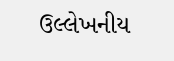ઉલ્લેખનીય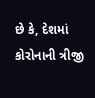છે કે, દેશમાં કોરોનાની ત્રીજી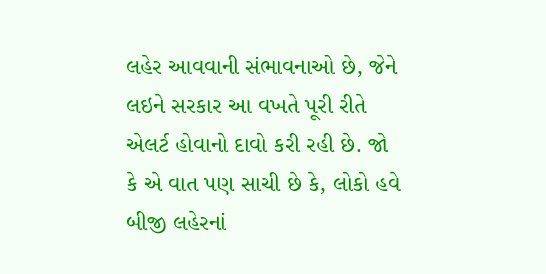લહેર આવવાની સંભાવનાઓ છે, જેને લઇને સરકાર આ વખતે પૂરી રીતે એલર્ટ હોવાનો દાવો કરી રહી છે. જો કે એ વાત પણ સાચી છે કે, લોકો હવે બીજી લહેરનાં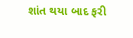શાંત થયા બાદ ફરી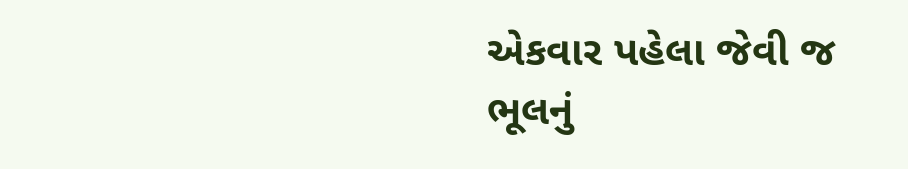એકવાર પહેલા જેવી જ ભૂલનું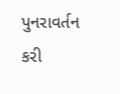પુનરાવર્તન કરી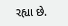રહ્યા છે.